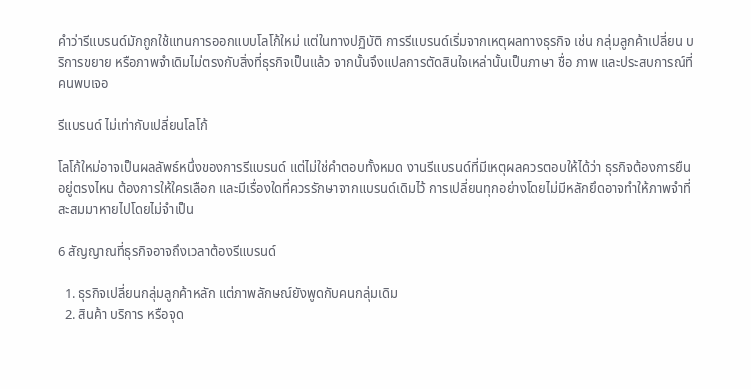คำว่ารีแบรนด์มักถูกใช้แทนการออกแบบโลโก้ใหม่ แต่ในทางปฏิบัติ การรีแบรนด์เริ่มจากเหตุผลทางธุรกิจ เช่น กลุ่มลูกค้าเปลี่ยน บริการขยาย หรือภาพจำเดิมไม่ตรงกับสิ่งที่ธุรกิจเป็นแล้ว จากนั้นจึงแปลการตัดสินใจเหล่านั้นเป็นภาษา ชื่อ ภาพ และประสบการณ์ที่คนพบเจอ

รีแบรนด์ ไม่เท่ากับเปลี่ยนโลโก้

โลโก้ใหม่อาจเป็นผลลัพธ์หนึ่งของการรีแบรนด์ แต่ไม่ใช่คำตอบทั้งหมด งานรีแบรนด์ที่มีเหตุผลควรตอบให้ได้ว่า ธุรกิจต้องการยืนอยู่ตรงไหน ต้องการให้ใครเลือก และมีเรื่องใดที่ควรรักษาจากแบรนด์เดิมไว้ การเปลี่ยนทุกอย่างโดยไม่มีหลักยึดอาจทำให้ภาพจำที่สะสมมาหายไปโดยไม่จำเป็น

6 สัญญาณที่ธุรกิจอาจถึงเวลาต้องรีแบรนด์

  1. ธุรกิจเปลี่ยนกลุ่มลูกค้าหลัก แต่ภาพลักษณ์ยังพูดกับคนกลุ่มเดิม
  2. สินค้า บริการ หรือจุด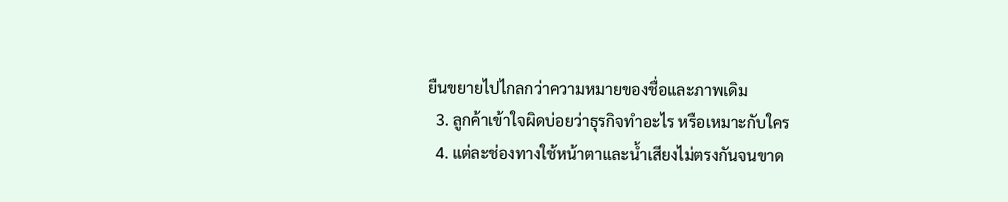ยืนขยายไปไกลกว่าความหมายของชื่อและภาพเดิม
  3. ลูกค้าเข้าใจผิดบ่อยว่าธุรกิจทำอะไร หรือเหมาะกับใคร
  4. แต่ละช่องทางใช้หน้าตาและน้ำเสียงไม่ตรงกันจนขาด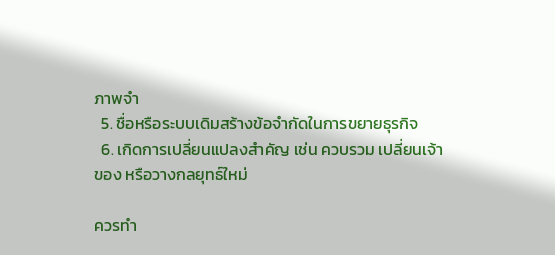ภาพจำ
  5. ชื่อหรือระบบเดิมสร้างข้อจำกัดในการขยายธุรกิจ
  6. เกิดการเปลี่ยนแปลงสำคัญ เช่น ควบรวม เปลี่ยนเจ้าของ หรือวางกลยุทธ์ใหม่

ควรทำ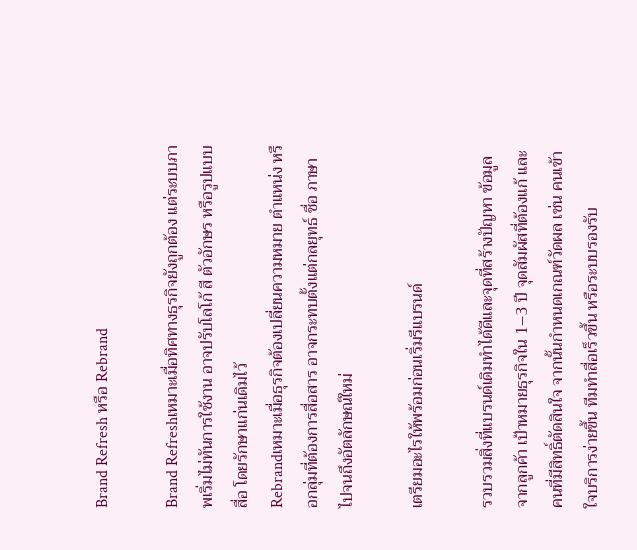Brand Refresh หรือ Rebrand

Brand Refreshเหมาะเมื่อทิศทางธุรกิจยังถูกต้อง แต่ระบบภาพเริ่มไม่ทันการใช้งาน อาจปรับโลโก้ สี ตัวอักษร หรือรูปแบบสื่อ โดยรักษาแก่นเดิมไว้
Rebrandเหมาะเมื่อธุรกิจต้องเปลี่ยนความหมาย ตำแหน่ง หรือกลุ่มที่ต้องการสื่อสาร อาจกระทบตั้งแต่กลยุทธ์ ชื่อ ภาษา ไปจนถึงอัตลักษณ์ใหม่

เตรียมอะไรให้พร้อมก่อนเริ่มรีแบรนด์

รวบรวมสิ่งที่แบรนด์เดิมทำได้ดีและจุดที่สร้างปัญหา ข้อมูลจากลูกค้า เป้าหมายธุรกิจใน 1–3 ปี จุดสัมผัสที่ต้องแก้ และคนที่มีสิทธิ์ตัดสินใจ จากนั้นกำหนดเกณฑ์วัดผล เช่น คนเข้าใจบริการง่ายขึ้น ทีมทำสื่อเร็วขึ้น หรือระบบรองรับ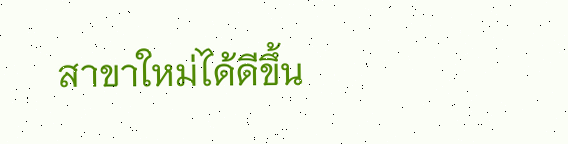สาขาใหม่ได้ดีขึ้น